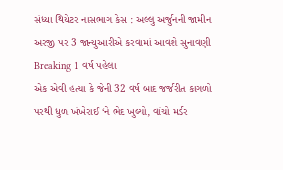સંધ્યા થિયેટર નાસભાગ કેસ : અલ્લુ અર્જુનની જામીન અરજી પર 3 જાન્યુઆરીએ કરવામાં આવશે સુનાવણી Breaking 1 વર્ષ પહેલા
એક એવી હત્યા કે જેની 32 વર્ષ બાદ જર્જરીત કાગળો પરથી ધુળ ખંખેરાઈ ‘ને ભેદ ખુલ્યો, વાંચો મર્ડર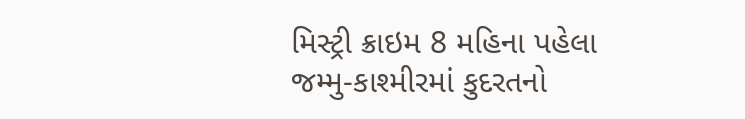મિસ્ટ્રી ક્રાઇમ 8 મહિના પહેલા
જમ્મુ-કાશ્મીરમાં કુદરતનો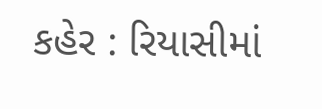કહેર : રિયાસીમાં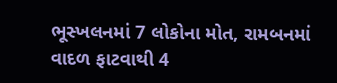ભૂસ્ખલનમાં 7 લોકોના મોત, રામબનમાં વાદળ ફાટવાથી 4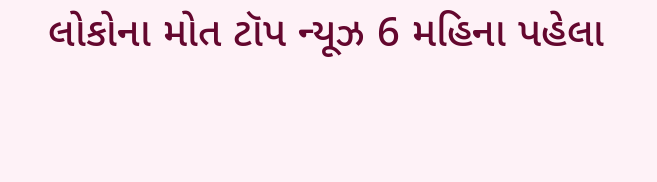લોકોના મોત ટૉપ ન્યૂઝ 6 મહિના પહેલા